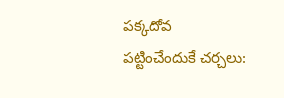పక్కదోవ పట్టించేందుకే చర్చలు: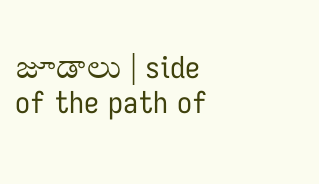జూడాలు | side of the path of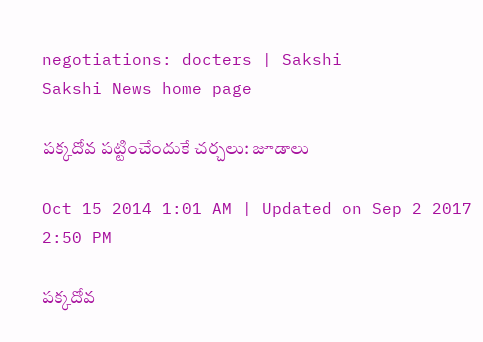negotiations: docters | Sakshi
Sakshi News home page

పక్కదోవ పట్టించేందుకే చర్చలు: జూడాలు

Oct 15 2014 1:01 AM | Updated on Sep 2 2017 2:50 PM

పక్కదోవ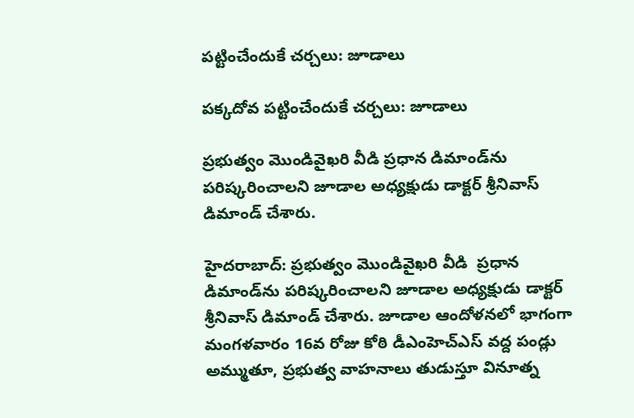పట్టించేందుకే చర్చలు: జూడాలు

పక్కదోవ పట్టించేందుకే చర్చలు: జూడాలు

ప్రభుత్వం మొండివైఖరి వీడి ప్రధాన డిమాండ్‌ను పరిష్కరించాలని జూడాల అధ్యక్షుడు డాక్టర్ శ్రీనివాస్ డిమాండ్ చేశారు.

హైదరాబాద్: ప్రభుత్వం మొండివైఖరి వీడి  ప్రధాన డిమాండ్‌ను పరిష్కరించాలని జూడాల అధ్యక్షుడు డాక్టర్ శ్రీనివాస్ డిమాండ్ చేశారు. జూడాల ఆందోళనలో భాగంగా మంగళవారం 16వ రోజు కోఠి డీఎంహెచ్‌ఎస్ వద్ద పండ్లు అమ్ముతూ, ప్రభుత్వ వాహనాలు తుడుస్తూ వినూత్న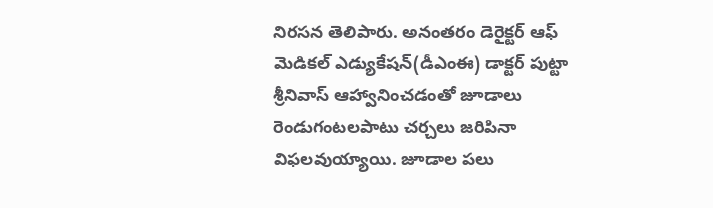నిరసన తెలిపారు. అనంతరం డెరైక్టర్ ఆఫ్ మెడికల్ ఎడ్యుకేషన్(డీఎంఈ) డాక్టర్ పుట్టా శ్రీనివాస్ ఆహ్వానించడంతో జూడాలు రెండుగంటలపాటు చర్చలు జరిపినా విఫలవుయ్యాయి. జూడాల పలు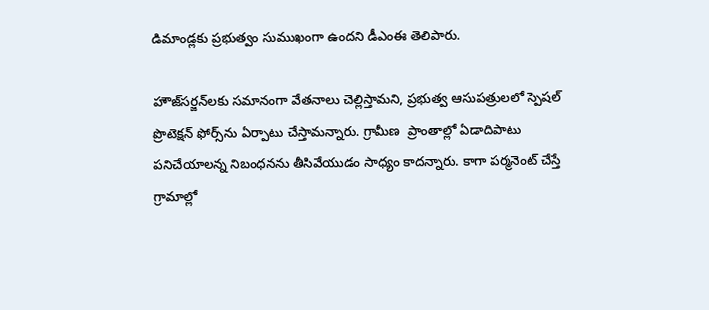డిమాండ్లకు ప్రభుత్వం సుముఖంగా ఉందని డీఎంఈ తెలిపారు.

హౌజ్‌సర్జన్‌లకు సమానంగా వేతనాలు చెల్లిస్తామని, ప్రభుత్వ ఆసుపత్రులలో స్పెషల్ ప్రొటెక్షన్ ఫోర్స్‌ను ఏర్పాటు చేస్తామన్నారు. గ్రామీణ  ప్రాంతాల్లో ఏడాదిపాటు పనిచేయాలన్న నిబంధనను తీసివేయుడం సాధ్యం కాదన్నారు. కాగా పర్మనెంట్ చేస్తే గ్రామాల్లో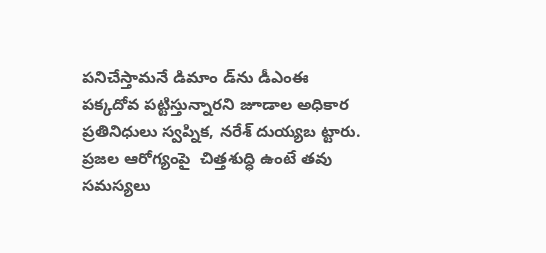పనిచేస్తామనే డిమాం డ్‌ను డీఎంఈ పక్కదోవ పట్టిస్తున్నారని జూడాల అధికార ప్రతినిధులు స్వప్నిక, నరేశ్ దుయ్యబ ట్టారు. ప్రజల ఆరోగ్యంపై  చిత్తశుద్ధి ఉంటే తవు సమస్యలు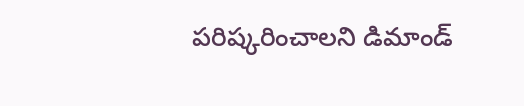పరిష్కరించాలని డిమాండ్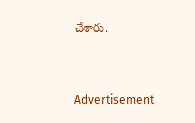చేశారు.


Advertisement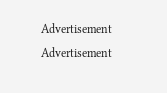Advertisement
Advertisement